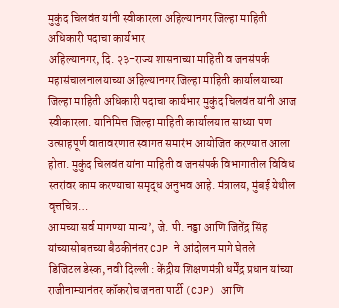मुकुंद चिलवंत यांनी स्वीकारला अहिल्यानगर जिल्हा माहिती अधिकारी पदाचा कार्यभार
अहिल्यानगर, दि. २३-राज्य शासनाच्या माहिती व जनसंपर्क महासंचालनालयाच्या अहिल्यानगर जिल्हा माहिती कार्यालयाच्या जिल्हा माहिती अधिकारी पदाचा कार्यभार मुकुंद चिलवंत यांनी आज स्वीकारला. यानिमित्त जिल्हा माहिती कार्यालयात साध्या पण उत्साहपूर्ण वातावरणात स्वागत समारंभ आयोजित करण्यात आला होता. मुकुंद चिलवंत यांना माहिती व जनसंपर्क विभागातील विविध स्तरांवर काम करण्याचा समृद्ध अनुभव आहे. मंत्रालय, मुंबई येथील वृत्तचित्र…
आमच्या सर्व मागण्या मान्य’, जे. पी. नड्डा आणि जितेंद्र सिंह यांच्यासोबतच्या बैठकीनंतर CJP ने आंदोलन मागे घेतले
डिजिटल डेस्क, नवी दिल्ली : केंद्रीय शिक्षणमंत्री धर्मेंद्र प्रधान यांच्या राजीनाम्यानंतर कॉकरोच जनता पार्टी (CJP) आणि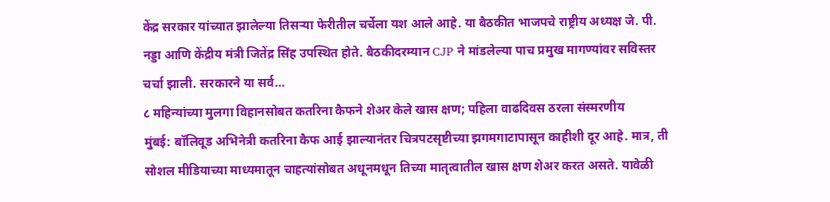केंद्र सरकार यांच्यात झालेल्या तिसऱ्या फेरीतील चर्चेला यश आले आहे. या बैठकीत भाजपचे राष्ट्रीय अध्यक्ष जे. पी. नड्डा आणि केंद्रीय मंत्री जितेंद्र सिंह उपस्थित होते. बैठकीदरम्यान CJP ने मांडलेल्या पाच प्रमुख मागण्यांवर सविस्तर चर्चा झाली. सरकारने या सर्व…
८ महिन्यांच्या मुलगा विहानसोबत कतरिना कैफने शेअर केले खास क्षण; पहिला वाढदिवस ठरला संस्मरणीय
मुंबई: बॉलिवूड अभिनेत्री कतरिना कैफ आई झाल्यानंतर चित्रपटसृष्टीच्या झगमगाटापासून काहीशी दूर आहे. मात्र, ती सोशल मीडियाच्या माध्यमातून चाहत्यांसोबत अधूनमधून तिच्या मातृत्वातील खास क्षण शेअर करत असते. यावेळी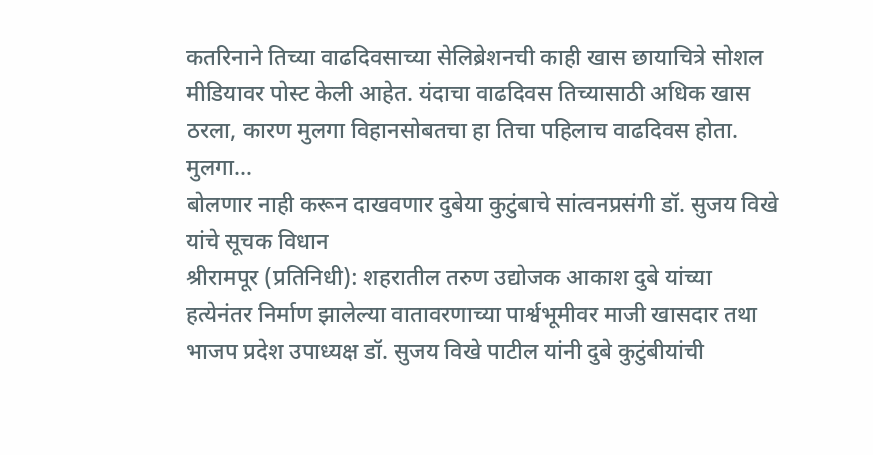कतरिनाने तिच्या वाढदिवसाच्या सेलिब्रेशनची काही खास छायाचित्रे सोशल मीडियावर पोस्ट केली आहेत. यंदाचा वाढदिवस तिच्यासाठी अधिक खास ठरला, कारण मुलगा विहानसोबतचा हा तिचा पहिलाच वाढदिवस होता. मुलगा…
बोलणार नाही करून दाखवणार दुबेया कुटुंबाचे सांत्वनप्रसंगी डॉ. सुजय विखे यांचे सूचक विधान
श्रीरामपूर (प्रतिनिधी): शहरातील तरुण उद्योजक आकाश दुबे यांच्या हत्येनंतर निर्माण झालेल्या वातावरणाच्या पार्श्वभूमीवर माजी खासदार तथा भाजप प्रदेश उपाध्यक्ष डॉ. सुजय विखे पाटील यांनी दुबे कुटुंबीयांची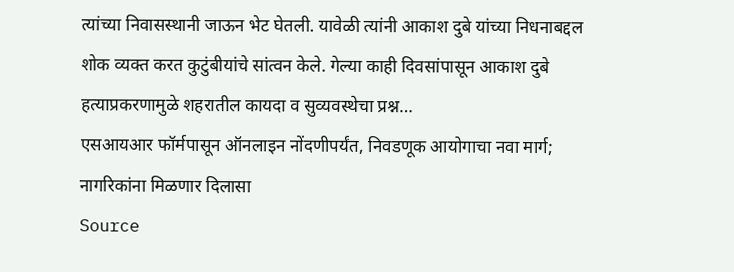त्यांच्या निवासस्थानी जाऊन भेट घेतली. यावेळी त्यांनी आकाश दुबे यांच्या निधनाबद्दल शोक व्यक्त करत कुटुंबीयांचे सांत्वन केले. गेल्या काही दिवसांपासून आकाश दुबे हत्याप्रकरणामुळे शहरातील कायदा व सुव्यवस्थेचा प्रश्न…
एसआयआर फॉर्मपासून ऑनलाइन नोंदणीपर्यंत, निवडणूक आयोगाचा नवा मार्ग; नागरिकांना मिळणार दिलासा
Source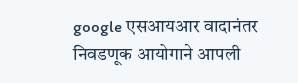google एसआयआर वादानंतर निवडणूक आयोगाने आपली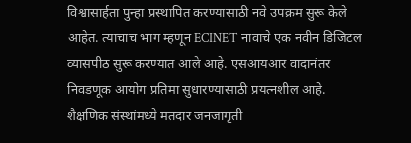विश्वासार्हता पुन्हा प्रस्थापित करण्यासाठी नवे उपक्रम सुरू केले आहेत. त्याचाच भाग म्हणून ECINET नावाचे एक नवीन डिजिटल व्यासपीठ सुरू करण्यात आले आहे. एसआयआर वादानंतर निवडणूक आयोग प्रतिमा सुधारण्यासाठी प्रयत्नशील आहे. शैक्षणिक संस्थांमध्ये मतदार जनजागृती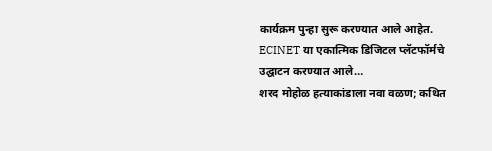कार्यक्रम पुन्हा सुरू करण्यात आले आहेत. ECINET या एकात्मिक डिजिटल प्लॅटफॉर्मचे उद्घाटन करण्यात आले…
शरद मोहोळ हत्याकांडाला नवा वळण; कथित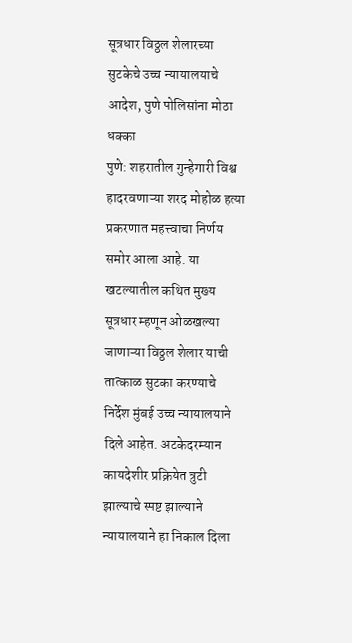सूत्रधार विठ्ठल शेलारच्या सुटकेचे उच्च न्यायालयाचे आदेश, पुणे पोलिसांना मोठा धक्का
पुणे: शहरातील गुन्हेगारी विश्व हादरवणाऱ्या शरद मोहोळ हत्या प्रकरणात महत्त्वाचा निर्णय समोर आला आहे. या खटल्यातील कथित मुख्य सूत्रधार म्हणून ओळखल्या जाणाऱ्या विठ्ठल शेलार याची तात्काळ सुटका करण्याचे निर्देश मुंबई उच्च न्यायालयाने दिले आहेत. अटकेदरम्यान कायदेशीर प्रक्रियेत त्रुटी झाल्याचे स्पष्ट झाल्याने न्यायालयाने हा निकाल दिला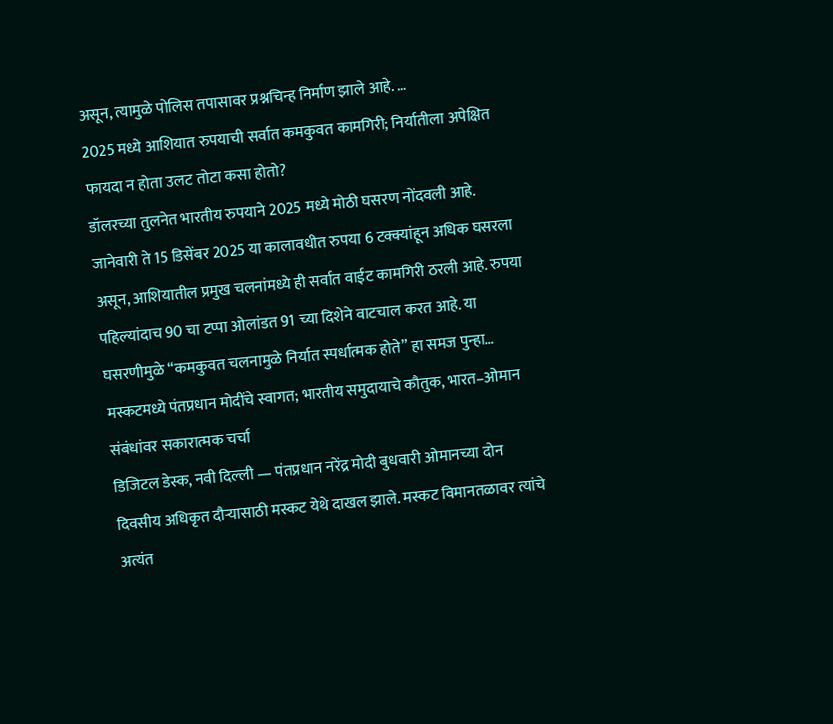असून, त्यामुळे पोलिस तपासावर प्रश्नचिन्ह निर्माण झाले आहे. …
2025 मध्ये आशियात रुपयाची सर्वात कमकुवत कामगिरी; निर्यातीला अपेक्षित फायदा न होता उलट तोटा कसा होतो?
डॉलरच्या तुलनेत भारतीय रुपयाने 2025 मध्ये मोठी घसरण नोंदवली आहे. जानेवारी ते 15 डिसेंबर 2025 या कालावधीत रुपया 6 टक्क्यांहून अधिक घसरला असून, आशियातील प्रमुख चलनांमध्ये ही सर्वात वाईट कामगिरी ठरली आहे. रुपया पहिल्यांदाच 90 चा टप्पा ओलांडत 91 च्या दिशेने वाटचाल करत आहे. या घसरणीमुळे “कमकुवत चलनामुळे निर्यात स्पर्धात्मक होते” हा समज पुन्हा…
मस्कटमध्ये पंतप्रधान मोदींचे स्वागत; भारतीय समुदायाचे कौतुक, भारत–ओमान संबंधांवर सकारात्मक चर्चा
डिजिटल डेस्क, नवी दिल्ली — पंतप्रधान नरेंद्र मोदी बुधवारी ओमानच्या दोन दिवसीय अधिकृत दौऱ्यासाठी मस्कट येथे दाखल झाले. मस्कट विमानतळावर त्यांचे अत्यंत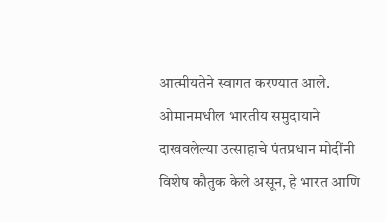आत्मीयतेने स्वागत करण्यात आले. ओमानमधील भारतीय समुदायाने दाखवलेल्या उत्साहाचे पंतप्रधान मोदींनी विशेष कौतुक केले असून, हे भारत आणि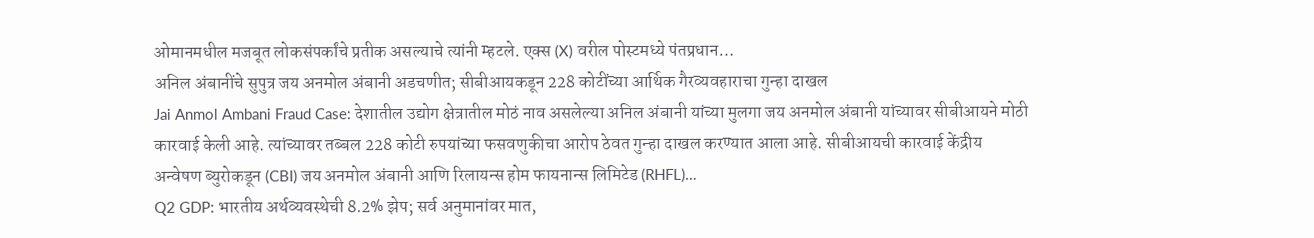ओमानमधील मजबूत लोकसंपर्कांचे प्रतीक असल्याचे त्यांनी म्हटले. एक्स (X) वरील पोस्टमध्ये पंतप्रधान…
अनिल अंबानींचे सुपुत्र जय अनमोल अंबानी अडचणीत; सीबीआयकडून 228 कोटींच्या आर्थिक गैरव्यवहाराचा गुन्हा दाखल
Jai Anmol Ambani Fraud Case: देशातील उद्योग क्षेत्रातील मोठं नाव असलेल्या अनिल अंबानी यांच्या मुलगा जय अनमोल अंबानी यांच्यावर सीबीआयने मोठी कारवाई केली आहे. त्यांच्यावर तब्बल 228 कोटी रुपयांच्या फसवणुकीचा आरोप ठेवत गुन्हा दाखल करण्यात आला आहे. सीबीआयची कारवाई केंद्रीय अन्वेषण ब्युरोकडून (CBI) जय अनमोल अंबानी आणि रिलायन्स होम फायनान्स लिमिटेड (RHFL)…
Q2 GDP: भारतीय अर्थव्यवस्थेची 8.2% झेप; सर्व अनुमानांवर मात,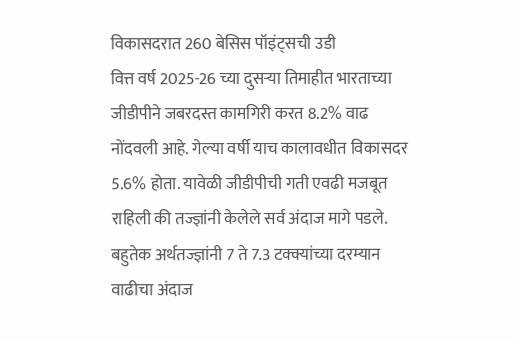विकासदरात 260 बेसिस पॉइंट्सची उडी
वित्त वर्ष 2025-26 च्या दुसऱ्या तिमाहीत भारताच्या जीडीपीने जबरदस्त कामगिरी करत 8.2% वाढ नोंदवली आहे. गेल्या वर्षी याच कालावधीत विकासदर 5.6% होता. यावेळी जीडीपीची गती एवढी मजबूत राहिली की तज्ज्ञांनी केलेले सर्व अंदाज मागे पडले. बहुतेक अर्थतज्ज्ञांनी 7 ते 7.3 टक्क्यांच्या दरम्यान वाढीचा अंदाज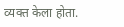व्यक्त केला होता.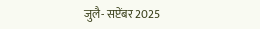जुलै- सप्टेंबर 2025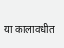या कालावधीत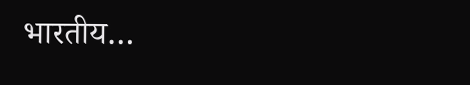भारतीय…